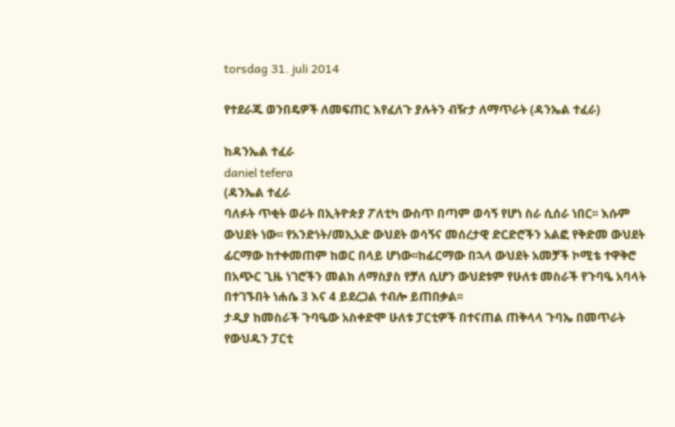torsdag 31. juli 2014

የተደራጁ ወንበዴዎች ለመፍጠር እየፈለጉ ያሉትን ብዥታ ለማጥራት (ዳንኤል ተፈራ)

ከዳንኤል ተፈራ
daniel tefera
(ዳንኤል ተፈራ
ባለፉት ጥቂት ወራት በኢትዮጵያ ፖለቲካ ውስጥ በጣም ወሳኝ የሆነ ስራ ሲሰራ ነበር፡፡ እሱም ውህደት ነው፡፡ የአንድነት/መኢአድ ውህደት ወሳኝና መሰረታዊ ድርድሮችን አልፎ የቅድመ ውህደት ፊርማው ከተቀመጠም ከወር በላይ ሆነው፡፡ከፊርማው በኋላ ውህደት አመቻች ኮሚቴ ተዋቅሮ በአጭር ጊዜ ነገሮችን መልክ ለማስያስ የቻለ ሲሆን ውህደቱም የሁለቱ መስራች የጉባዔ አባላት በተገኙበት ነሐሴ 3 እና 4 ይደረጋል ተብሎ ይጠበቃል፡፡
ታዲያ ከመስራች ጉባዔው አስቀድሞ ሁለቱ ፓርቲዎች በተናጠል ጠቅላላ ጉባኤ በመጥራት የውህዱን ፓርቲ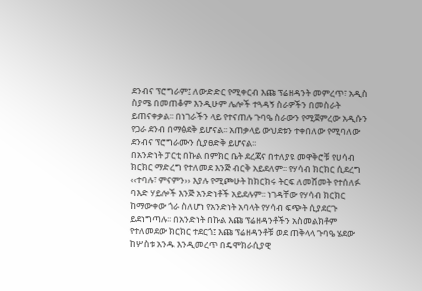ደንብና ፕሮግራም፤ ለውድድር የሚቀርብ እጩ ፕሬዘዳንት መምረጥ፣ አዲስ ስያሜ በመጠቆም እንዲሁም ሌሎች ተጓዳኝ ስራዎችን በመስራት ይጠናቀቃል፡፡ በነገራችን ላይ የተናጠሉ ጉባዔ ስራውን የሚጀምረው አዲሱን የጋራ ደንብ በማፅደቅ ይሆናል፡፡ አጠቃላይ ውህደቱን ተቀበለው የሚባለው ደንብና ፕሮግራሙን ሲያፀድቅ ይሆናል፡፡
በአንድነት ፓርቲ በኩል በምክር ቤት ደረጃና በተለያዩ መዋቅሮቹ የሀሳብ ክርክር ማድረግ የተለመደ እንጅ ብርቅ አይደለም፡፡ የሃሳብ ክርክር ሲደረግ ‹‹ተባሉ፣ ምናምን›› እያሉ የሚጮሁት ከክርክሩ ትርፍ ለመሸመት የተሰለፉ ባእድ ሃይሎች እንጅ አንድነቶች አይደሉም፡፡ ነገዳቸው የሃሳብ ክርክር ከማውቀው ጎራ ስለሆነ የአንድነት አባላት የሃሳብ ፍጭት ሲያደርጉ ይደነግጣሉ፡፡ በአንድነት በኩል እጩ ፕሬዘዳንቶችን አስመልክቶም የተለመደው ክርክር ተደርጎ፤ እጩ ፕሬዘዳንቶቹ ወደ ጠቅላላ ጉባዔ ሄደው ከሦስቱ አንዱ እንዲመረጥ በዴሞክራሲያዊ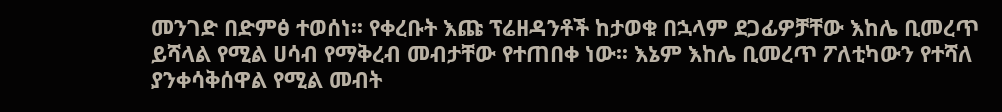መንገድ በድምፅ ተወሰነ፡፡ የቀረቡት እጩ ፕሬዘዳንቶች ከታወቁ በኋላም ደጋፊዎቻቸው እከሌ ቢመረጥ ይሻላል የሚል ሀሳብ የማቅረብ መብታቸው የተጠበቀ ነው፡፡ እኔም እከሌ ቢመረጥ ፖለቲካውን የተሻለ ያንቀሳቅሰዋል የሚል መብት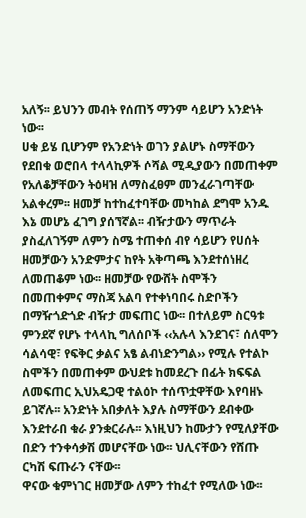አለኝ፡፡ ይህንን መብት የሰጠኝ ማንም ሳይሆን አንድነት ነው፡፡
ሀቁ ይሄ ቢሆንም የአንድነት ወገን ያልሆኑ ስማቸውን የደበቁ ወሮበላ ተላላኪዎች ሶሻል ሚዲያውን በመጠቀም የአለቆቻቸውን ትዕዛዝ ለማስፈፀም መንፈራገጣቸው አልቀረም፡፡ ዘመቻ ከተከፈተባቸው መካከል ደግሞ አንዱ እኔ መሆኔ ፈገግ ያሰኘኛል፡፡ ብዥታውን ማጥራት ያስፈለገኝም ለምን ስሜ ተጠቀሰ ብየ ሳይሆን የሀሰት ዘመቻውን አንድምታና ከየት አቅጣጫ እንደተሰነዘረ ለመጠቆም ነው፡፡ ዘመቻው የውሸት ስሞችን በመጠቀምና ማስጃ አልባ የተቀነባበሩ ስድቦችን በማዥጎድጎድ ብዥታ መፍጠር ነው፡፡ በተለይም ስርዓቱ ምንደኛ የሆኑ ተላላኪ ግለሰቦች ‹‹አሉላ እንደገና፣ ሰለሞን ሳልሳዊ፣ የፍቅር ቃልና አፄ ልብነድንግል›› የሚሉ የተልኮ ስሞችን በመጠቀም ውህደቱ ከመደረጉ በፊት ክፍፍል ለመፍጠር ኢህአዴጋዊ ተልዕኮ ተሰጥቷዋቸው እየባዘኑ ይገኛሉ፡፡ አንድነት አበቃለት እያሉ ስማቸውን ደብቀው እንደተራበ ቁራ ያንቋርራሉ፡፡ እነዚህን ከሙታን የሚለያቸው በድን ተንቀሳቃሽ መሆናቸው ነው፡፡ ህሊናቸውን የሸጡ ርካሽ ፍጡራን ናቸው፡፡
ዋናው ቁምነገር ዘመቻው ለምን ተከፈተ የሚለው ነው፡፡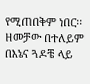የሚጠበቅም ነበር፡፡ ዘመቻው በተለይም በእኔና ጓዶቼ ላይ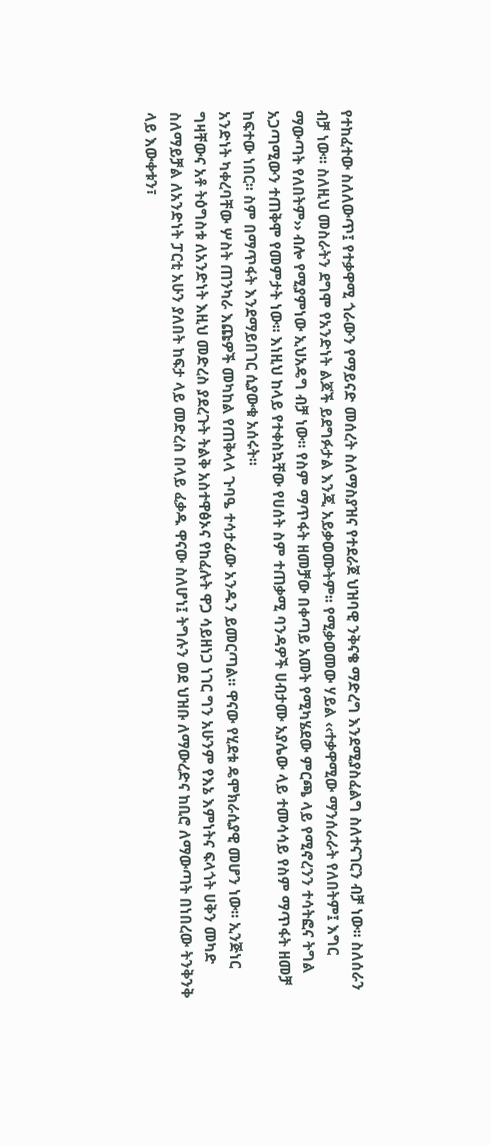የተከፈተው ስለለውጥ፤ የተቃዋሚ ጎራውን የማይናድ መሰረት ስለማስያዝና የተደራጀ ህዝባዊ ንቅናቄ ማድረግ እንደሚያስፈልግ ስለተናገርን ብቻ ነው፡፡ ስለሰራን ብቻ ነው፡፡ ስለዚህ መስራትን ደግሞ የአንድነት ልጆች ይደግፉታል እንጂ አይቃወሙትም፡፡ የሚቃወመው ሃይል ‹‹ተቃዋሚው ማንሰራራት የለበትም፤ እግር ማውጣት የለበትም›› ብሎ የሚያምነው ኢህአዴግ ብቻ ነው፡፡ የስም ማጥፋት ዘመቻው በቀጣይ አመት የሚካሄደው ምርጫ ላይ የሚኖረንን ተሳትፎና ትግል አጋጣሚውን ተጠቅሞ የመምታት ነው፡፡ እነዚህ ከላይ የተቀስኳቸው የሀሰት ስም ተጠቃሚ ባንዳዎች ሀብታሙ አያሌው ላይ ተመሳሳይ የስም ማጥፋት ዘመቻ ከፍተው ነበር፡፡ ስም በማጥፋት እንደማይበገር ሲያውቁ አሰሩት፡፡
አንድነት ካቀረባቸው ሦስት ጠንካራ እጩዎች መካከል የጠቅላላ ጉባዔ ተሳታፊው አንዱን ይመርጣል፡፡ ዋናው የሂደቱ ዴሞክራሲያዊ መሆን ነው፡፡ ኢንጅነር ግዛቸውና አቶ ትዕግስቱ ለአንድነት እዚህ መድረስ ያደረጉት ትልቅ አስተዋፅኦና የከፈሉት ዋጋ ሳይዘነጋ ነገር ግን አሁንም የእኔ እምነትና ፍላጎት ሀቅን መካድ ስለማይቻል ለአንድነት ፓርቲ አሁን ያለበት ከፍታ ላይ መድረስ በላይ ፈቃዱ ዋናው ስለሆነ፤ ትግሉን ወደ ህዝቡ ለማውረድና ከቢሮ ለማውጣት በነበረው ትንቅንቅ ላይ እውቀቱን፣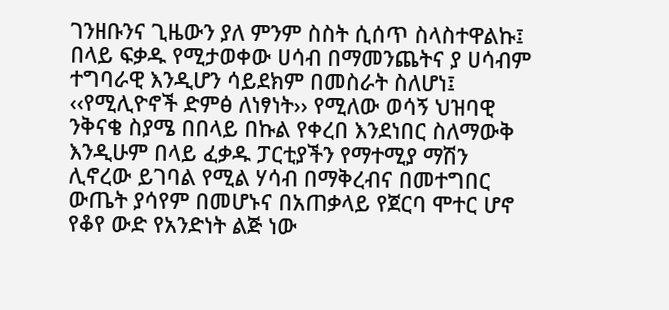ገንዘቡንና ጊዜውን ያለ ምንም ስስት ሲሰጥ ስላስተዋልኩ፤ በላይ ፍቃዱ የሚታወቀው ሀሳብ በማመንጨትና ያ ሀሳብም ተግባራዊ እንዲሆን ሳይደክም በመስራት ስለሆነ፤ ‹‹የሚሊዮኖች ድምፅ ለነፃነት›› የሚለው ወሳኝ ህዝባዊ ንቅናቄ ስያሜ በበላይ በኩል የቀረበ እንደነበር ስለማውቅ እንዲሁም በላይ ፈቃዱ ፓርቲያችን የማተሚያ ማሽን ሊኖረው ይገባል የሚል ሃሳብ በማቅረብና በመተግበር ውጤት ያሳየም በመሆኑና በአጠቃላይ የጀርባ ሞተር ሆኖ የቆየ ውድ የአንድነት ልጅ ነው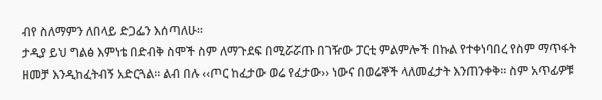ብየ ስለማምን ለበላይ ድጋፌን እሰጣለሁ፡፡
ታዲያ ይህ ግልፅ እምነቴ በድብቅ ስሞች ስም ለማጉደፍ በሚሯሯጡ በገዥው ፓርቲ ምልምሎች በኩል የተቀነባበረ የስም ማጥፋት ዘመቻ እንዲከፈትብኝ አድርጓል፡፡ ልብ በሉ ‹‹ጦር ከፈታው ወሬ የፈታው›› ነውና በወሬኞች ላለመፈታት እንጠንቀቅ፡፡ ስም አጥፊዎቹ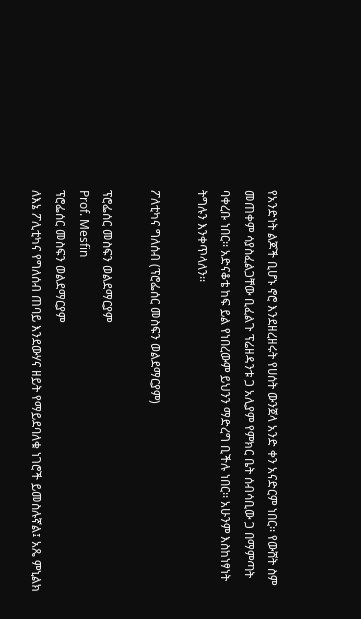የአንድነት ልጆች ቢሆኑ ኖሮ እንደዘረዘሩት የሀሰት ውንጀላ አንድ ቀን አናድርም ነበር፡፡ የውሸት ስም መጠቀም ሳያስፈልጋቸው ቢፈልጉ ፕሬዘዳንቱ ጋ አሊያም የምክር ቤት ሰብሳቢው ጋ በማምጣት ባቀረቡ ነበር፡፡ አድናቆቴ ከፍ ይል የነበረውም ይህንን ማድረግ ቢችሉ ነበር፡፡ አሁንም እስከነፃነት ትግሉን እንቀጥላለን፡፡

ፖለቲካና ግለሰብ (ፕሮፌሰር መስፍን ወልደማርያም)

ፕሮፌሰር መስፍን ወልደማርያም
Prof. Mesfin
ፕሮፌሰር መስፍን ወልደማርያም
ለእኔ ፖሊቲካና የግለሰብ ጠባይ እንደውሃና ዘይት የማይደባለቁ ነገሮች ይመስሉኛል፤ አጼ ምኒልክ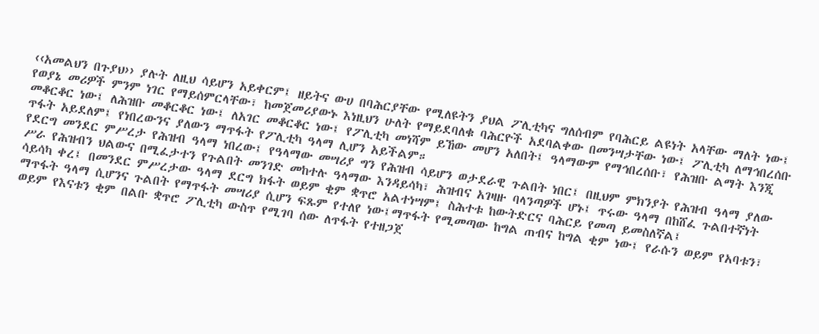‹‹አመልህን በጉያህ›› ያሉት ለዚህ ሳይሆን አይቀርም፤ ዘይትና ውሀ በባሕርያቸው የሚለዩትን ያህል ፖሊቲካና ግለሰብም የባሕርይ ልዩነት አላቸው ማለት ነው፤ የወያኔ መሪዎች ምንም ነገር የማይሰምርላቸው፣ ከመጀመሪያውኑ እነዚህን ሁለት የማይደባለቁ ባሕርዮች አደባልቀው በመንሣታቸው ነው፤ ፖሊቲካ ለማኅበረሰቡ መቆርቆር ነው፤ ለሕዝቡ መቆርቆር ነው፤ ለአገር መቆርቆር ነው፤ የፖሊቲካ መነሻም ይኸው መሆን አለበት፤ ዓላማውም የማኅበረሰቡ፣ የሕዝቡ ልማት እንጂ ጥፋት አይደለም፤ የነበረውንና ያለውን ማጥፋት የፖሊቲካ ዓላማ ሊሆን አይችልም።
የደርግ መንደር ምሥረታ የሕዝብ ዓላማ ነበረው፤ የዓላማው መሣሪያ ግን የሕዝብ ሳይሆን ወታደራዊ ጉልበት ነበር፤ በዚህም ምክንያት የሕዝብ ዓላማ ያለው ሥራ የሕዝብን ህልውና በሚፈታተን የጉልበት መንገድ መከተሉ ዓላማው እንዳይሳካ፣ ሕዝብና አገዛዙ ባላንጣዎች ሆኑ፤ ጥሩው ዓላማ በከሸፈ ጉልበተኛነት ሳይሳካ ቀረ፤ በመንደር ምሥረታው ዓላማ ደርግ ክፋት ወይም ቂም ቋጥሮ አልተነሣም፤ ስሕተቱ ከውትድርና ባሕርይ የመጣ ይመስለኛል፤
ማጥፋት ዓላማ ሲሆንና ጉልበት የማጥፋት መሣሪያ ሲሆን ፍጹም የተለየ ነው፤ማጥፋት የሚመጣው ከግል ጠብና ከግል ቂም ነው፤ የራሱን ወይም የአባቱን፣ ወይም የእናቱን ቂም በልቡ ቋጥሮ ፖሊቲካ ውስጥ የሚገባ ሰው ለጥፋት የተዘጋጀ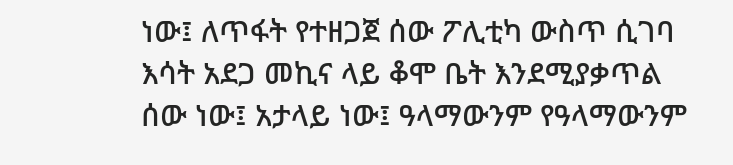ነው፤ ለጥፋት የተዘጋጀ ሰው ፖሊቲካ ውስጥ ሲገባ እሳት አደጋ መኪና ላይ ቆሞ ቤት እንደሚያቃጥል ሰው ነው፤ አታላይ ነው፤ ዓላማውንም የዓላማውንም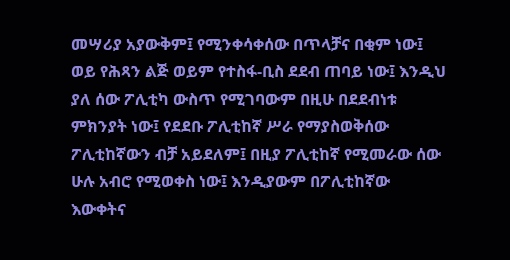መሣሪያ አያውቅም፤ የሚንቀሳቀሰው በጥላቻና በቂም ነው፤ ወይ የሕጻን ልጅ ወይም የተስፋ-ቢስ ደደብ ጠባይ ነው፤ እንዲህ ያለ ሰው ፖሊቲካ ውስጥ የሚገባውም በዚሁ በደደብነቱ ምክንያት ነው፤ የደደቡ ፖሊቲከኛ ሥራ የማያስወቅሰው ፖሊቲከኛውን ብቻ አይደለም፤ በዚያ ፖሊቲከኛ የሚመራው ሰው ሁሉ አብሮ የሚወቀስ ነው፤ እንዲያውም በፖሊቲከኛው እውቀትና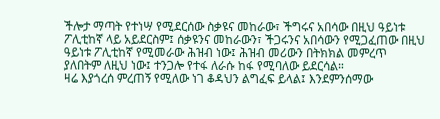ችሎታ ማጣት የተነሣ የሚደርሰው ስቃዩና መከራው፣ ችግሩና አበሳው በዚህ ዓይነቱ ፖሊቲከኛ ላይ አይደርስም፤ ሰቃዩንና መከራውን፣ ችጋሩንና አበሳውን የሚጋፈጠው በዚህ ዓይነቱ ፖሊቲከኛ የሚመራው ሕዝብ ነው፤ ሕዝብ መሪውን በትክክል መምረጥ ያለበትም ለዚህ ነው፤ ተንጋሎ የተፋ ለራሱ ከፋ የሚባለው ይደርሳል።
ዛሬ እያጎረሰ ምረጠኝ የሚለው ነገ ቆዳህን ልግፈፍ ይላል፤ እንደምንሰማው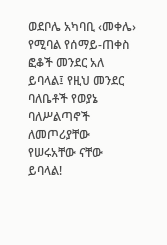ወደቦሌ አካባቢ ‹መቀሌ› የሚባል የሰማይ-ጠቀስ ፎቆች መንደር አለ ይባላል፤ የዚህ መንደር ባለቤቶች የወያኔ ባለሥልጣኖች ለመጦሪያቸው የሠሩአቸው ናቸው ይባላል!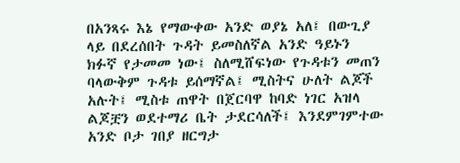በአንጻሩ እኔ የማውቀው አንድ ወያኔ አለ፤ በውጊያ ላይ በደረሰበት ጉዳት ይመስለኛል አንድ ዓይኑን ክፉኛ የታመመ ነው፤ ስለሚሸፍነው የጉዳቱን መጠን ባላውቅም ጉዳቱ ይሰማኛል፤ ሚስትና ሁለት ልጆች አሉት፤ ሚስቱ ጠዋት በጀርባዋ ከባድ ነገር አዝላ ልጆቿን ወደተማሪ ቤት ታደርሳለች፤ እንደምገምተው አንድ ቦታ ገበያ ዘርግታ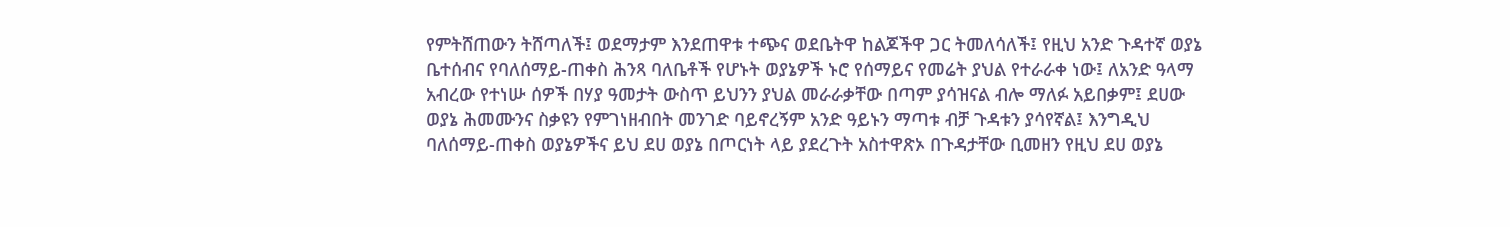የምትሸጠውን ትሸጣለች፤ ወደማታም እንደጠዋቱ ተጭና ወደቤትዋ ከልጆችዋ ጋር ትመለሳለች፤ የዚህ አንድ ጉዳተኛ ወያኔ ቤተሰብና የባለሰማይ-ጠቀስ ሕንጻ ባለቤቶች የሆኑት ወያኔዎች ኑሮ የሰማይና የመሬት ያህል የተራራቀ ነው፤ ለአንድ ዓላማ አብረው የተነሡ ሰዎች በሃያ ዓመታት ውስጥ ይህንን ያህል መራራቃቸው በጣም ያሳዝናል ብሎ ማለፉ አይበቃም፤ ደሀው ወያኔ ሕመሙንና ስቃዩን የምገነዘብበት መንገድ ባይኖረኝም አንድ ዓይኑን ማጣቱ ብቻ ጉዳቱን ያሳየኛል፤ እንግዲህ ባለሰማይ-ጠቀስ ወያኔዎችና ይህ ደሀ ወያኔ በጦርነት ላይ ያደረጉት አስተዋጽኦ በጉዳታቸው ቢመዘን የዚህ ደሀ ወያኔ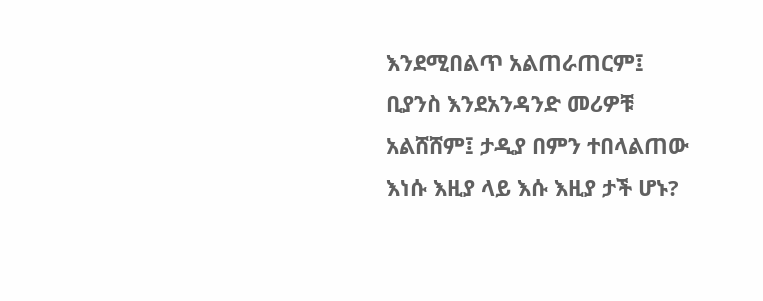እንደሚበልጥ አልጠራጠርም፤ ቢያንስ እንደአንዳንድ መሪዎቹ አልሸሸም፤ ታዲያ በምን ተበላልጠው እነሱ እዚያ ላይ እሱ እዚያ ታች ሆኑ?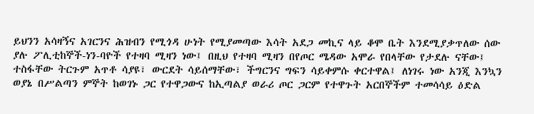ይህንን አሳዛኝና አገርንና ሕዝብን የሚጎዳ ሁነት የሚያመጣው እሳት አደጋ መኪና ላይ ቆሞ ቤት እንደሚያቃጥለው ሰው ያሉ ፖሊቲከኞች-ነን-ባዮች የተዛባ ሚዛን ነው፤ በዚህ የተዛባ ሚዛን በየጦር ሜዳው አሞራ የበላቸው የታደሉ ናቸው፤ ተስፋቸው ትርጉም አጥቶ ሳያዩ፣ ውርደት ሳይሰማቸው፣ ችግርንና ግፍን ሳይቀምሱ ቀርተዋል፤ ለነገሩ ነው አንጂ እንኳን ወያኔ በሥልጣን ምኞት ከወገኑ ጋር የተዋጋውና ከኢጣልያ ወራሪ ጦር ጋርም የተዋጉት አርበኞችም ተመሳሳይ ዕድል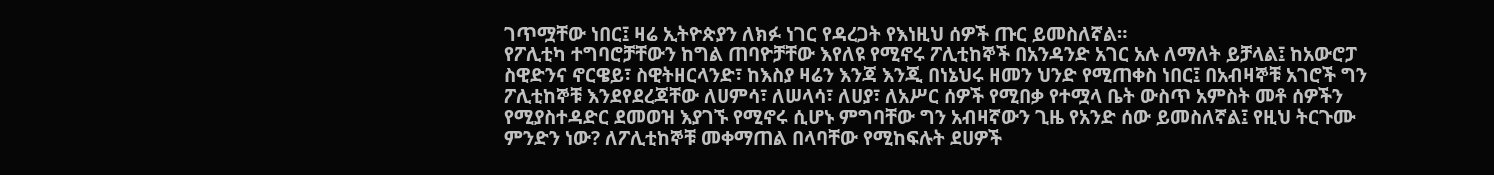ገጥሟቸው ነበር፤ ዛሬ ኢትዮጵያን ለክፉ ነገር የዳረጋት የእነዚህ ሰዎች ጡር ይመስለኛል።
የፖሊቲካ ተግባሮቻቸውን ከግል ጠባዮቻቸው እየለዩ የሚኖሩ ፖሊቲከኞች በአንዳንድ አገር አሉ ለማለት ይቻላል፤ ከአውሮፓ ስዊድንና ኖርዌይ፣ ስዊትዘርላንድ፣ ከእስያ ዛሬን እንጃ እንጂ በነኔህሩ ዘመን ህንድ የሚጠቀስ ነበር፤ በአብዛኞቹ አገሮች ግን ፖሊቲከኞቹ እንደየደረጃቸው ለሀምሳ፣ ለሠላሳ፣ ለሀያ፣ ለአሥር ሰዎች የሚበቃ የተሟላ ቤት ውስጥ አምስት መቶ ሰዎችን የሚያስተዳድር ደመወዝ እያገኙ የሚኖሩ ሲሆኑ ምግባቸው ግን አብዛኛውን ጊዜ የአንድ ሰው ይመስለኛል፤ የዚህ ትርጉሙ ምንድን ነው? ለፖሊቲከኞቹ መቀማጠል በላባቸው የሚከፍሉት ደሀዎች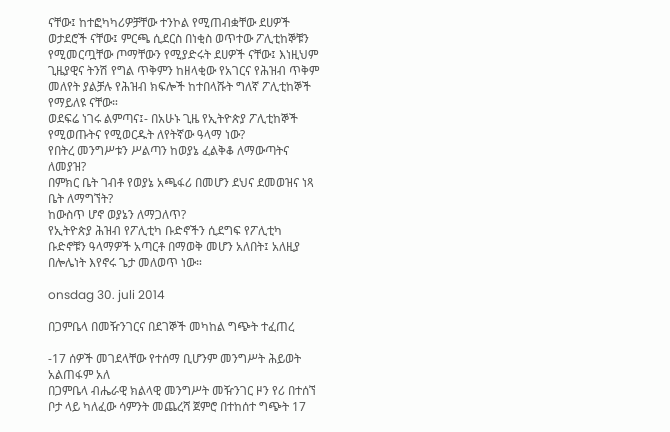ናቸው፤ ከተፎካካሪዎቻቸው ተንኮል የሚጠብቋቸው ደሀዎች ወታደሮች ናቸው፤ ምርጫ ሲደርስ በነቂስ ወጥተው ፖሊቲከኞቹን የሚመርጧቸው ጦማቸውን የሚያድሩት ደሀዎች ናቸው፤ እነዚህም ጊዜያዊና ትንሽ የግል ጥቅምን ከዘላቂው የአገርና የሕዝብ ጥቅም መለየት ያልቻሉ የሕዝብ ክፍሎች ከተበላሹት ግለኛ ፖሊቲከኞች የማይለዩ ናቸው።
ወደፍሬ ነገሩ ልምጣና፤- በአሁኑ ጊዜ የኢትዮጵያ ፖሊቲከኞች የሚወጡትና የሚወርዱት ለየትኛው ዓላማ ነው?
የበትረ መንግሥቱን ሥልጣን ከወያኔ ፈልቅቆ ለማውጣትና ለመያዝ?
በምክር ቤት ገብቶ የወያኔ አጫፋሪ በመሆን ደህና ደመወዝና ነጻ ቤት ለማግኘት?
ከውስጥ ሆኖ ወያኔን ለማጋለጥ?
የኢትዮጵያ ሕዝብ የፖሊቲካ ቡድኖችን ሲደግፍ የፖሊቲካ ቡድኖቹን ዓላማዎች አጣርቶ በማወቅ መሆን አለበት፤ አለዚያ በሎሌነት እየኖሩ ጌታ መለወጥ ነው።

onsdag 30. juli 2014

በጋምቤላ በመዥንገርና በደገኞች መካከል ግጭት ተፈጠረ

-17 ሰዎች መገደላቸው የተሰማ ቢሆንም መንግሥት ሕይወት አልጠፋም አለ
በጋምቤላ ብሔራዊ ክልላዊ መንግሥት መዥንገር ዞን የሪ በተሰኘ ቦታ ላይ ካለፈው ሳምንት መጨረሻ ጀምሮ በተከሰተ ግጭት 17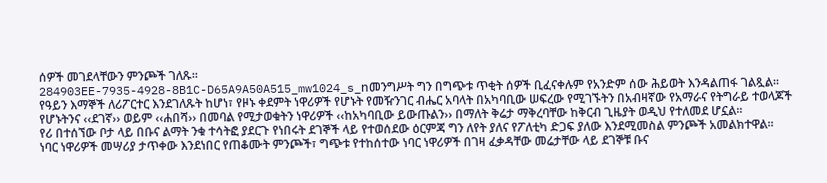ሰዎች መገደላቸውን ምንጮች ገለጹ፡፡
284903EE-7935-4928-8B1C-D65A9A50A515_mw1024_s_nመንግሥት ግን በግጭቱ ጥቂት ሰዎች ቢፈናቀሉም የአንድም ሰው ሕይወት እንዳልጠፋ ገልጿል፡፡
የዓይን እማኞች ለሪፖርተር እንደገለጹት ከሆነ፣ የዞኑ ቀደምት ነዋሪዎች የሆኑት የመዥንገር ብሔር አባላት በአካባቢው ሠፍረው የሚገኙትን በአብዛኛው የአማራና የትግራይ ተወላጆች የሆኑትንና ‹‹ደገኛ›› ወይም ‹‹ሐበሻ›› በመባል የሚታወቁትን ነዋሪዎች ‹‹ከአካባቢው ይውጡልን›› በማለት ቅሬታ ማቅረባቸው ከቅርብ ጊዜያት ወዲህ የተለመደ ሆኗል፡፡
የሪ በተሰኘው ቦታ ላይ በቡና ልማት ንቁ ተሳትፎ ያደርጉ የነበሩት ደገኞች ላይ የተወሰደው ዕርምጃ ግን ለየት ያለና የፖለቲካ ድጋፍ ያለው እንደሚመስል ምንጮች አመልክተዋል፡፡
ነባር ነዋሪዎች መሣሪያ ታጥቀው እንደነበር የጠቆሙት ምንጮች፣ ግጭቱ የተከሰተው ነባር ነዋሪዎች በገዛ ፈቃዳቸው መሬታቸው ላይ ደገኞቹ ቡና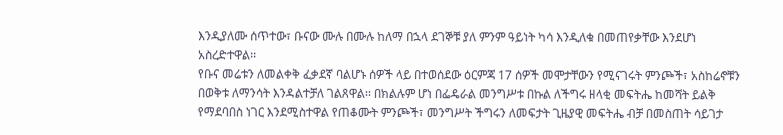እንዲያለሙ ሰጥተው፣ ቡናው ሙሉ በሙሉ ከለማ በኋላ ደገኞቹ ያለ ምንም ዓይነት ካሳ እንዲለቁ በመጠየቃቸው እንደሆነ አስረድተዋል፡፡
የቡና መሬቱን ለመልቀቅ ፈቃደኛ ባልሆኑ ሰዎች ላይ በተወሰደው ዕርምጃ 17 ሰዎች መሞታቸውን የሚናገሩት ምንጮች፣ አስከሬኖቹን በወቅቱ ለማንሳት እንዳልተቻለ ገልጸዋል፡፡ በክልሉም ሆነ በፌዴራል መንግሥቱ በኩል ለችግሩ ዘላቂ መፍትሔ ከመሻት ይልቅ የማደባበስ ነገር እንደሚስተዋል የጠቆሙት ምንጮች፣ መንግሥት ችግሩን ለመፍታት ጊዜያዊ መፍትሔ ብቻ በመስጠት ሳይገታ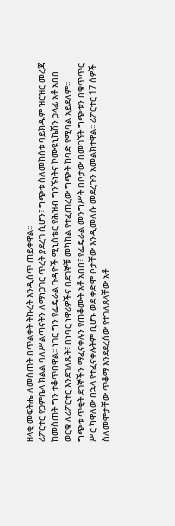ዘላቂ መፍትሔ ለመስጠት በጥልቀት ትኩረት እንዲሰጥ ጠይቀዋል፡፡
ሪፖርተር የጋምቤላ ክልል ባለሥልጣናትን ለማነጋገር ጥረት ያደረገ ሲሆን፣ ግጭቱ ስለመከሰቱ ባይክዱም ዝርዝር መረጃ ከመስጠት ግን ተቆጥበዋል፡፡ ነገር ግን የፌዴራል ጉዳዮች ሚኒስቴር የሕዝብ ግንኙነትና ኮሙዩኒኬሽን ኃላፊ አቶ አበበ ወርቁ ለሪፖርተር እንደገለጹት፣ በነባር ነዋሪዎችና በደገኞቹ መካከል የተፈጠረው ግጭት ከባድ የሚባል አይደለም፡፡
ግጭቱ ጥቂት ደገኞችን ማፈናቀሉን የጠቆሙት አቶ አበበ፣ የፌዴራል መንግሥት በቦታው በመገኘት ግጭቱን በቁጥጥር ሥር ካዋለው በኋላ የተፈናቀሉትም ቢሆኑ ወደ ቀድሞ ቦታቸው እንዲመለሱ መደረጉን አመልክተዋል፡፡ ሪፖርተር 17 ሰዎች ስለመሞታቸው ጥቆማ እንደደረሰው የተገለጸላቸው አቶ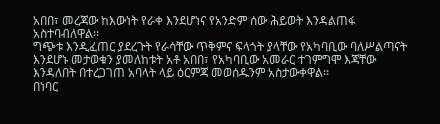አበበ፣ መረጃው ከእውነት የራቀ እንደሆነና የአንድም ሰው ሕይወት እንዳልጠፋ አስተባብለዋል፡፡
ግጭቱ እንዲፈጠር ያደረጉት የራሳቸው ጥቅምና ፍላጎት ያላቸው የአካባቢው ባለሥልጣናት እንደሆኑ መታወቁን ያመለከቱት አቶ አበበ፣ የአካባቢው አመራር ተገምግሞ እጃቸው እንዳለበት በተረጋገጠ አባላት ላይ ዕርምጃ መወሰዱንም አስታውቀዋል፡፡
በነባር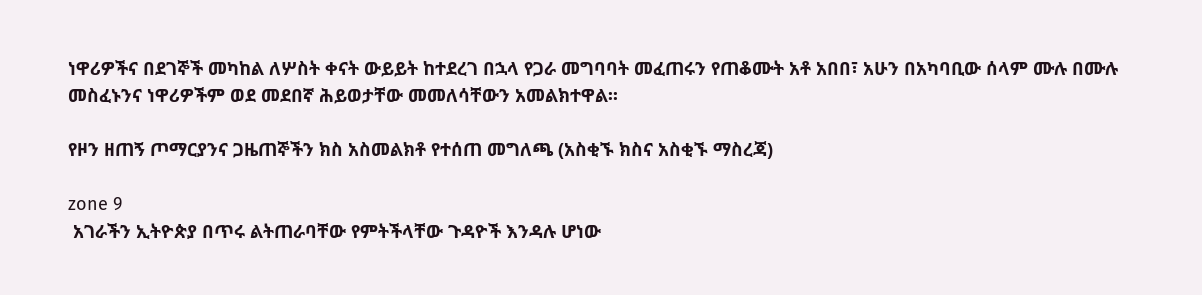ነዋሪዎችና በደገኞች መካከል ለሦስት ቀናት ውይይት ከተደረገ በኋላ የጋራ መግባባት መፈጠሩን የጠቆሙት አቶ አበበ፣ አሁን በአካባቢው ሰላም ሙሉ በሙሉ መስፈኑንና ነዋሪዎችም ወደ መደበኛ ሕይወታቸው መመለሳቸውን አመልክተዋል፡፡

የዞን ዘጠኝ ጦማርያንና ጋዜጠኞችን ክስ አስመልክቶ የተሰጠ መግለጫ (አስቂኙ ክስና አስቂኙ ማስረጃ)

zone 9
 አገራችን ኢትዮጵያ በጥሩ ልትጠራባቸው የምትችላቸው ጉዳዮች እንዳሉ ሆነው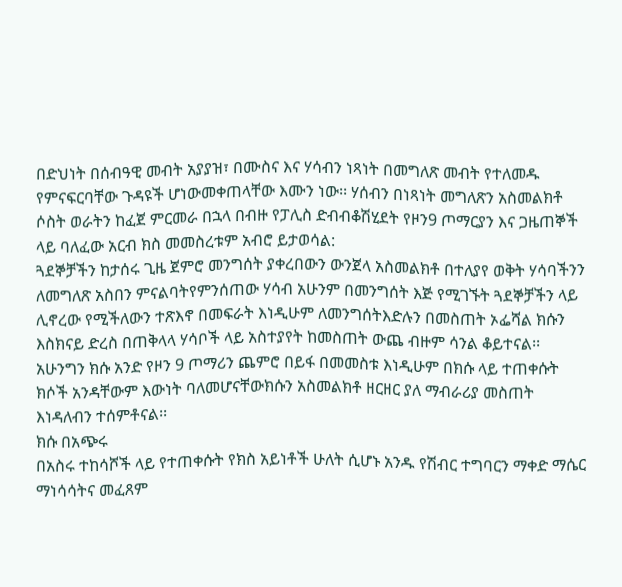በድህነት በሰብዓዊ መብት አያያዝ፣ በሙስና እና ሃሳብን ነጻነት በመግለጽ መብት የተለመዱ የምናፍርባቸው ጉዳዩች ሆነውመቀጠላቸው እሙን ነው፡፡ ሃሰብን በነጻነት መግለጽን አስመልክቶ ሶስት ወራትን ከፈጀ ምርመራ በኋላ በብዙ የፓሊስ ድብብቆሽሂደት የዞን9 ጦማርያን እና ጋዜጠኞች ላይ ባለፈው አርብ ክስ መመስረቱም አብሮ ይታወሳል:
ጓደኞቻችን ከታሰሩ ጊዜ ጀምሮ መንግሰት ያቀረበውን ውንጀላ አስመልክቶ በተለያየ ወቅት ሃሳባችንን ለመግለጽ አስበን ምናልባትየምንሰጠው ሃሳብ አሁንም በመንግሰት እጅ የሚገኙት ጓደኞቻችን ላይ ሊኖረው የሚችለውን ተጽእኖ በመፍራት እነዲሁም ለመንግሰትእድሉን በመስጠት ኦፌሻል ክሱን እስክናይ ድረስ በጠቅላላ ሃሳቦች ላይ አስተያየት ከመስጠት ውጨ ብዙም ሳንል ቆይተናል፡፡ አሁንግን ክሱ አንድ የዞን 9 ጦማሪን ጨምሮ በይፋ በመመስቱ እነዲሁም በክሱ ላይ ተጠቀሱት ክሶች አንዳቸውም እውነት ባለመሆናቸውክሱን አስመልክቶ ዘርዘር ያለ ማብራሪያ መስጠት እነዳለብን ተሰምቶናል፡፡
ክሱ በአጭሩ
በአስሩ ተከሳሾች ላይ የተጠቀሱት የክስ አይነቶች ሁለት ሲሆኑ አንዱ የሽብር ተግባርን ማቀድ ማሴር ማነሳሳትና መፈጸም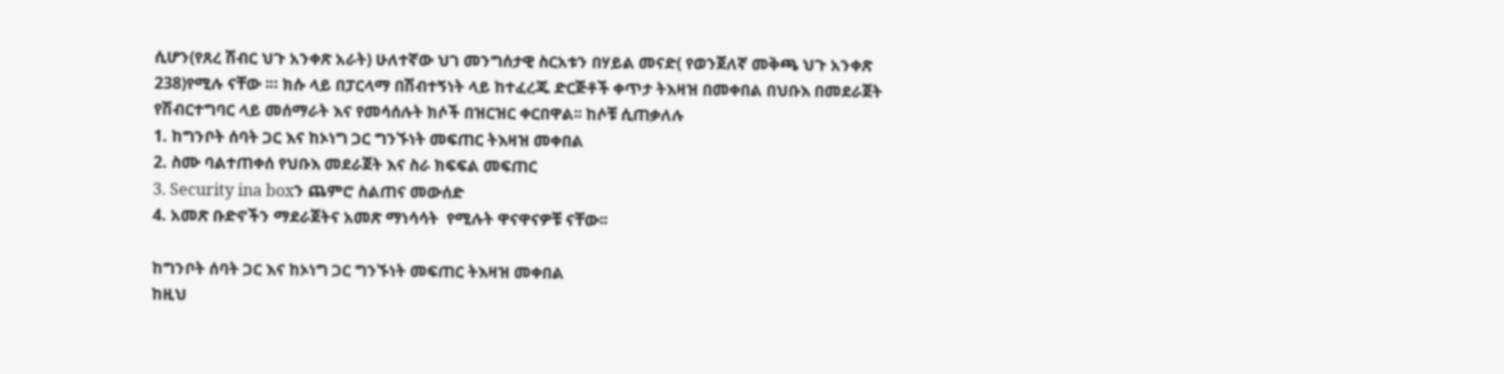ሲሆን(የጸረ ሽብር ህጉ አንቀጽ አራት) ሁለተኛው ህገ መንግሰታዊ ስርአቱን በሃይል መናድ( የወንጀለኛ መቅጫ ህጉ አንቀጽ 238)የሚሉ ናቸው ፡። ክሱ ላይ በፓርላማ በሽብተኝነት ላይ ከተፈረጁ ድርጅቶች ቀጥታ ትእዛዝ በመቀበል በህቡእ በመደራጀት የሽብርተግባር ላይ መሰማራት እና የመሳሰሉት ክሶች በዝርዝር ቀርበዋል፡፡ ከሶቹ ሲጠቃለሉ
1. ከግንቦት ሰባት ጋር እና ከኦነግ ጋር ግንኙነት መፍጠር ትእዛዝ መቀበል
2. ስሙ ባልተጠቀሰ የህቡእ መደራጀት እና ስራ ክፍፍል መፍጠር
3. Security ina boxን ጨምሮ ስልጠና መውሰድ
4. አመጽ ቡድኖችን ማደራጀትና አመጽ ማነሳሳት  የሚሉት ዋናዋናዎቹ ናቸው፡፡

ከግንቦት ሰባት ጋር እና ከኦነግ ጋር ግንኙነት መፍጠር ትእዛዝ መቀበል
ከዚህ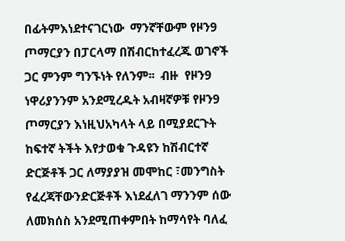በፊትምእነደተናገርነው  ማንኛቸውም የዞን9 ጦማርያን በፓርላማ በሽብርከተፈረጁ ወገኖች ጋር ምንም ግንኙነት የለንም፡፡  ብዙ  የዞን9 ነዋሪያንንም አንደሚረዱት አብዛኛዎቹ የዞን9 ጦማርያን እነዚህአካላት ላይ በሚያደርጉት ከፍተኛ ትችት እየታወቁ ጉዳዩን ከሽብርተኛ ድርጅቶች ጋር ለማያያዝ መሞከር ፣መንግስት የፈረጃቸውንድርጅቶች እነደፈለገ ማንንም ሰው ለመክሰስ አንደሚጠቀምበት ከማሳየት ባለፈ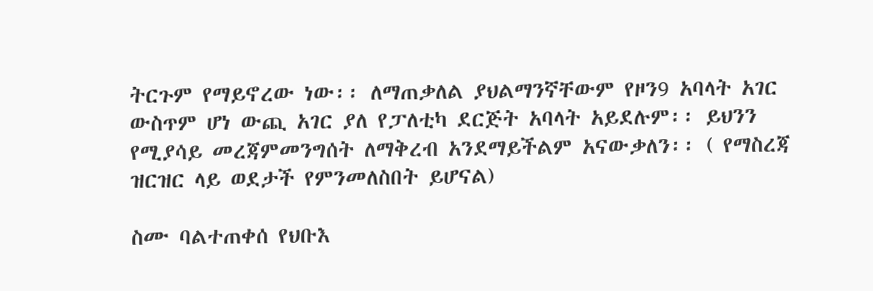ትርጉም የማይኖረው ነው፡፡ ለማጠቃለል ያህልማንኛቸውም የዞን9 አባላት አገር ውስጥም ሆነ ውጪ አገር ያለ የፓለቲካ ደርጅት አባላት አይደሉም፡፡ ይህንን የሚያሳይ መረጃምመንግሰት ለማቅረብ አንደማይችልም አናውቃለን፡፡ ( የማስረጃ ዝርዝር ላይ ወደታች የምንመለስበት ይሆናል)

ስሙ ባልተጠቀሰ የህቡእ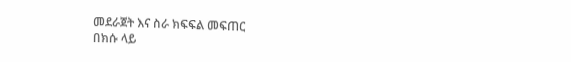መደራጀት እና ስራ ክፍፍል መፍጠር
በክሱ ላይ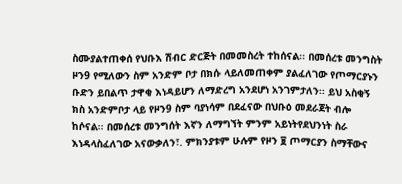ስሙያልተጠቀሰ የህቡእ ሽብር ድርጅት በመመስረት ተከሰናል፡፡ በመሰረቱ መንግስት ዞን9 የሚለውን ስም አንድም ቦታ በክሱ ላይለመጠቀም ያልፈለገው የጦማርያኑን ቡድን ይበልጥ ታዋቂ እነዳይሆን ለማድረግ አንደሆነ አንገምታለን፡፡ ይህ አስቂኝ ክስ አንድምቦታ ላይ የዞን9 ስም ባያነሳም በደፈናው በህቡዕ መደራጀት ብሎ ከሶናል፡፡ በመሰረቱ መንግሰት እኛን ለማግኘት ምንም አይነትየደህንነት ስራ እነዳላስፈለገው አናውቃለን፣. ምክንያቱም ሁሉም የዞን ፱ ጦማርያን ስማቸውና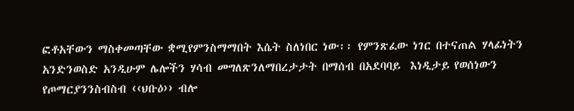ፎቶአቸውን ማስቀመጣቸው ቋሚየምንስማማበት እሴት ስለነበር ነው፡፡ የምንጽፈው ነገር በተናጠል ሃላፊነትን አንድንወስድ አንዲሁም ሌሎችን ሃሳብ መግለጽንለማበረታታት በማሰብ በአደባባይ  እነዲታይ የወሰነውን የጦማርያንንስብስብ ‹‹ህቡዕ›› ብሎ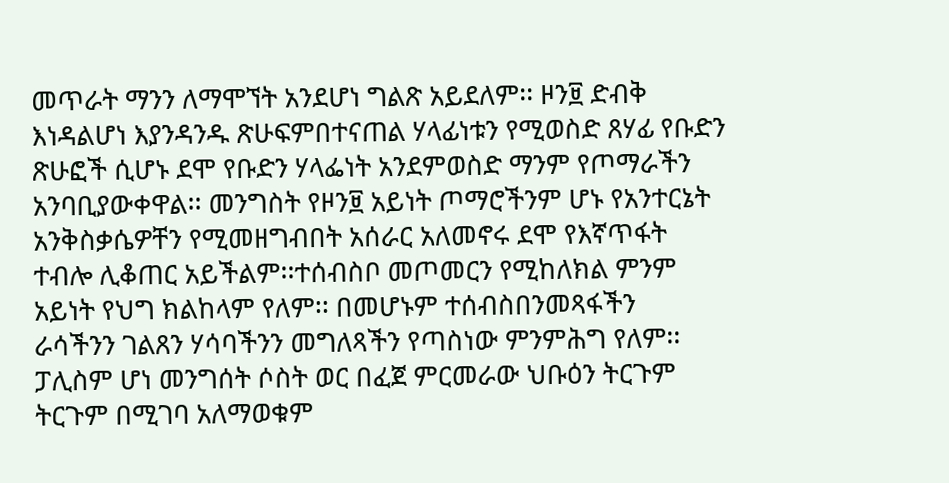መጥራት ማንን ለማሞኘት አንደሆነ ግልጽ አይደለም፡፡ ዞን፱ ድብቅ እነዳልሆነ እያንዳንዱ ጽሁፍምበተናጠል ሃላፊነቱን የሚወስድ ጸሃፊ የቡድን ጽሁፎች ሲሆኑ ደሞ የቡድን ሃላፌነት አንደምወስድ ማንም የጦማራችን አንባቢያውቀዋል፡፡ መንግስት የዞን፱ አይነት ጦማሮችንም ሆኑ የአንተርኔት አንቅስቃሴዎቸን የሚመዘግብበት አሰራር አለመኖሩ ደሞ የእኛጥፋት ተብሎ ሊቆጠር አይችልም፡፡ተሰብስቦ መጦመርን የሚከለክል ምንም አይነት የህግ ክልከላም የለም፡፡ በመሆኑም ተሰብስበንመጻፋችን  ራሳችንን ገልጸን ሃሳባችንን መግለጻችን የጣስነው ምንምሕግ የለም፡፡ፓሊስም ሆነ መንግሰት ሶስት ወር በፈጀ ምርመራው ህቡዕን ትርጉም ትርጉም በሚገባ አለማወቁም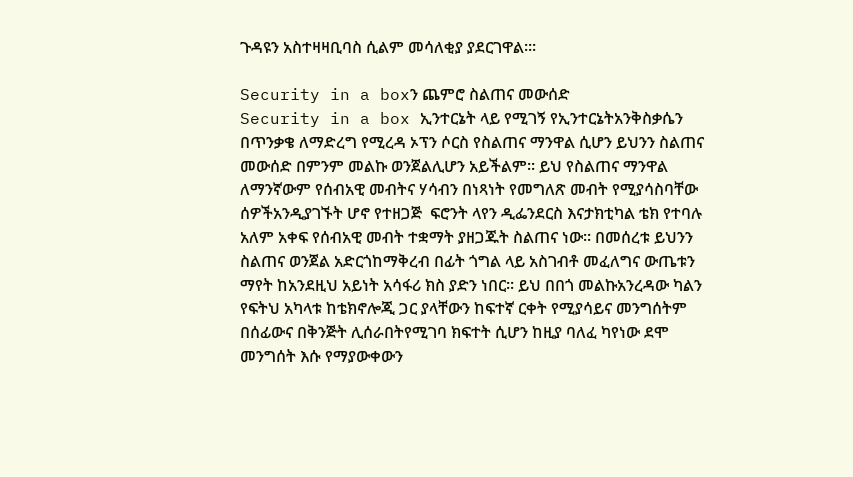ጉዳዩን አስተዛዛቢባስ ሲልም መሳለቂያ ያደርገዋል፡።

Security in a boxን ጨምሮ ስልጠና መውሰድ
Security in a box ኢንተርኔት ላይ የሚገኝ የኢንተርኔትአንቅስቃሴን በጥንቃቄ ለማድረግ የሚረዳ ኦፕን ሶርስ የስልጠና ማንዋል ሲሆን ይህንን ስልጠና መውሰድ በምንም መልኩ ወንጀልሊሆን አይችልም፡፡ ይህ የስልጠና ማንዋል ለማንኛውም የሰብአዊ መብትና ሃሳብን በነጻነት የመግለጽ መብት የሚያሳስባቸው ሰዎችአንዲያገኙት ሆኖ የተዘጋጅ  ፍሮንት ላየን ዲፌንደርስ እናታክቲካል ቴክ የተባሉ አለም አቀፍ የሰብአዊ መብት ተቋማት ያዘጋጁት ስልጠና ነው፡፡ በመሰረቱ ይህንን ስልጠና ወንጀል አድርጎከማቅረብ በፊት ጎግል ላይ አስገብቶ መፈለግና ውጤቱን ማየት ከአንደዚህ አይነት አሳፋሪ ክስ ያድን ነበር፡፡ ይህ በበጎ መልኩአንረዳው ካልን የፍትህ አካላቱ ከቴክኖሎጂ ጋር ያላቸውን ከፍተኛ ርቀት የሚያሳይና መንግሰትም በሰፊውና በቅንጅት ሊሰራበትየሚገባ ክፍተት ሲሆን ከዚያ ባለፈ ካየነው ደሞ መንግሰት እሱ የማያውቀውን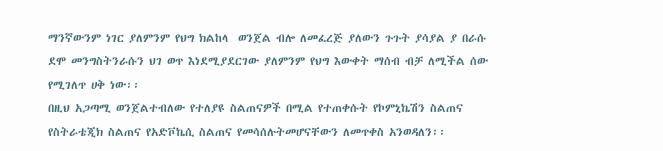ማንኛውንም ነገር ያለምንም የህግ ክልከላ  ወንጀል ብሎ ለመፈረጅ ያለውን ጉጉት ያሳያል ያ በራሱ ደሞ መንግስትንራሱን ህገ ወጥ እነደሚያደርገው ያለምንም የህግ እውቀት ማሰብ ብቻ ለሚችል ሰው የሚገለጥ ሀቅ ነው፡፡
በዚህ አጋጣሚ ወንጀልተብለው የተለያዩ ስልጠናዎች በሚል የተጠቀሱት የኮምኒኬሽን ስልጠና የስትራቴጂክ ስልጠና የአድቮኬሲ ስልጠና የመሳሰሉትመሆናቸውን ለመጥቀስ አንወዳለን፡፡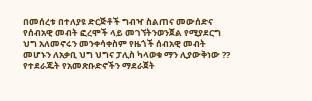በመሰረቱ በተለያዩ ድርጅቶች ግብዣ ስልጠና መውሰድና የሰብአዊ መብት ፎረሞች ላይ መገኘትንወንጀል የሚያደርግ ህግ አለመኖሩን መንቀሳቀስም የዜጎች ሰብአዊ መብት መሆኑን ለአቃቢ ህግ ህግና ፓሊስ ካላወቁ ማን ሊያውቅነው ??
የተደራጁት የአመጽቡድኖችን ማደራጀት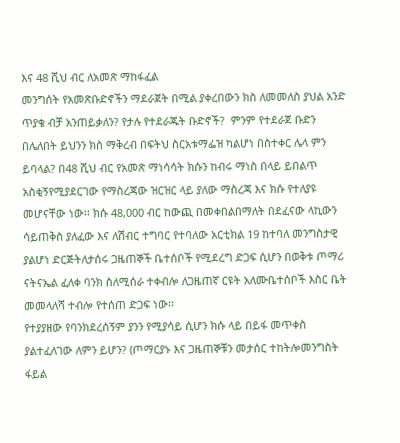እና 48 ሺህ ብር ለአመጽ ማከፋፈል
መንግሰት የአመጽቡድኖችን ማደራጀት በሚል ያቀረበውን ክስ ለመመለስ ያህል አንድ ጥያቄ ብቻ አንጠይቃለን? የታሉ የተደራጁት ቡድኖች?  ምንም የተደራጀ ቡድን በሌለበት ይህንን ክስ ማቅረብ በፍትህ ስርአቱማፌዝ ካልሆነ በስተቀር ሌላ ምን ይባላል? በ48 ሺህ ብር የአመጽ ማነሳሳት ክሱን ከብሩ ማነስ በላይ ይበልጥ አስቂኝየሚያደርገው የማስረጃው ዝርዝር ላይ ያለው ማስረጃ እና ክሱ የተለያዩ መሆናቸው ነው፡፡ ክሱ 48,000 ብር ከውጪ በመቀበልበማለት በደፈናው ላኪውን ሳይጠቅስ ያለፈው እና ለሽብር ተግባር የተባለው አርቲክል 19 ከተባለ መንግስታዊ ያልሆነ ድርጅትለታሰሩ ጋዜጠኞች ቤተሰቦች የሚደረግ ድጋፍ ሲሆን በወቅቱ ጦማሪ ናትናኤል ፈለቀ ባንክ ስለሚሰራ ተቀብሎ ለጋዜጠኛ ርዩት አለሙቤተሰቦች እስር ቤት መመላለሻ ተብሎ የተሰጠ ድጋፍ ነው፡፡
የተያያዘው የባንክደረሰኝም ያንን የሚያሳይ ሲሆን ክሱ ላይ በይፋ መጥቀስ ያልተፈለገው ለምን ይሆን? (ጦማርያኑ እና ጋዜጠኞቹን መታሰር ተከትሎመንግስት ፋይል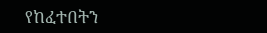የከፈተበትን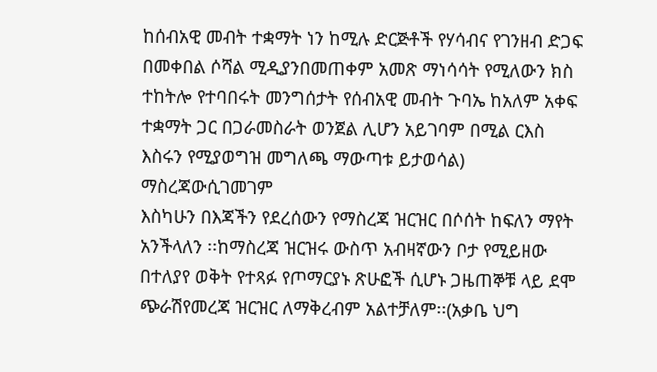ከሰብአዊ መብት ተቋማት ነን ከሚሉ ድርጅቶች የሃሳብና የገንዘብ ድጋፍ በመቀበል ሶሻል ሚዲያንበመጠቀም አመጽ ማነሳሳት የሚለውን ክስ ተከትሎ የተባበሩት መንግሰታት የሰብአዊ መብት ጉባኤ ከአለም አቀፍ ተቋማት ጋር በጋራመስራት ወንጀል ሊሆን አይገባም በሚል ርእስ እስሩን የሚያወግዝ መግለጫ ማውጣቱ ይታወሳል)
ማስረጃውሲገመገም
እስካሁን በእጃችን የደረሰውን የማስረጃ ዝርዝር በሶሰት ከፍለን ማየት አንችላለን ፡፡ከማስረጃ ዝርዝሩ ውስጥ አብዛኛውን ቦታ የሚይዘው በተለያየ ወቅት የተጻፉ የጦማርያኑ ጽሁፎች ሲሆኑ ጋዜጠኞቹ ላይ ደሞ ጭራሽየመረጃ ዝርዝር ለማቅረብም አልተቻለም፡፡(አቃቤ ህግ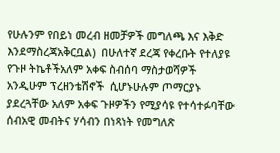የሁሉንም የበይነ መረብ ዘመቻዎች መግለጫ እና እቅድ እንደማስረጃአቅርቧል)  በሁለተኛ ደረጃ የቀረቡት የተለያዩ የጉዞ ትኬቶችአለም አቀፍ ስብሰባ ማስታወሻዎች አንዲሁም ፕረዘንቴሽኖች  ሲሆኑሁሉም ጦማርያኑ ያደረጓቸው አለም አቀፍ ጉዞዎችን የሚያሳዩ የተሳተፉባቸው ሰብአዊ መብትና ሃሳብን በነጻነት የመግለጽ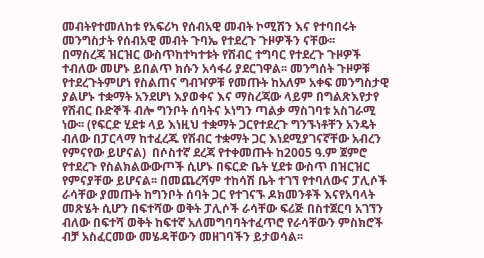መብትየተመለከቱ የአፍሪካ የሰብአዊ መብት ኮሚሽን እና የተባበሩት መንግስታት የሰብአዊ መብት ጉባኤ የተደረጉ ጉዞዎችን ናቸው፡፡
በማስረጃ ዝርዝር ውስጥከተካተቱት የሽብር ተግባር የተደረጉ ጉዞዎች ተብለው መሆኑ ይበልጥ ክሱን አሳፋሪ ያደርገዋል፡፡ መንግሰት ጉዞዎቹ የተደረጉትምሆነ የስልጠና ግብዣዎቹ የመጡት ከአለም አቀፍ መንግስታዊ ያልሆኑ ተቋማት አንደሆነ እያወቀና እና ማስረጃው ላይም በግልጽእየታየ የሽብር ቡድኞች ብሎ ግንቦት ሰባትና ኦነግን ጣልቃ ማስገባቱ አስገራሚ ነው፡፡ (የፍርድ ሂደቱ ላይ እነዚህ ተቋማት ጋርየተደረጉ ግንኙነቶቸን አንዴት ብለው በፓርላማ ከተፈረጁ የሽብር ተቋማት ጋር እነደሚያገናኛቸው አብረን የምናየው ይሆናል)  በሶስተኛ ደረጃ የተቀመጡት ከ2005 ዓ.ም ጀምሮ የተደረጉ የስልክልውውጦች ሲሆኑ በፍርድ ቤት ሂደቱ ውስጥ በዝርዝር የምናያቸው ይሆናል፡፡ በመጨረሻም ተከሳሽ ቤት ተገኘ የተባለውና ፓሊሶች ራሳቸው ያመጡት ከግንቦት ሰባት ጋር የተገናኙ ዶክመንቶች እናየአባላት መጽሄት ሲሆን በፍተሻው ወቅት ፓሊሶች ራሳቸው ፍሪጅ በስተጀርባ አገኘን ብለው በፍተሻ ወቅት ከፍተኛ አለመግባባትተፈጥሮ የራሳቸውን ምስክሮች ብቻ አስፈርመው መሄዳቸውን መዘገባችን ይታወሳል፡፡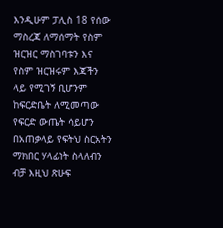እንዲሁም ፓሊስ 18 የሰው ማስረጃ ለማሰማት የስም ዝርዝር ማስገባቱን እና የስም ዝርዝሩም እጃችን ላይ የሚገኝ ቢሆንም ከፍርድቤት ለሚመጣው የፍርድ ውጤት ሳይሆን በአጠቃላይ የፍትህ ስርአትን ማክበር ሃላፊነት ስላለብን ብቻ እዚህ ጽሁፍ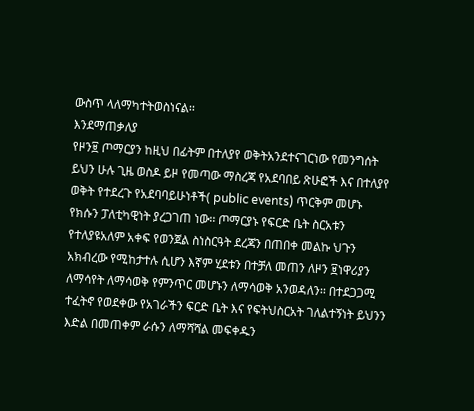ውስጥ ላለማካተትወስነናል፡፡
እንደማጠቃለያ
የዞን፱ ጦማርያን ከዚህ በፊትም በተለያየ ወቅትአንደተናገርነው የመንግሰት ይህን ሁሉ ጊዜ ወስዶ ይዞ የመጣው ማስረጃ የአደባበይ ጽሁፎች እና በተለያየ ወቅት የተደረጉ የአደባባይሁነቶች( public events) ጥርቅም መሆኑ የክሱን ፓለቲካዊነት ያረጋገጠ ነው፡፡ ጦማርያኑ የፍርድ ቤት ስርአቱን የተለያዩአለም አቀፍ የወንጀል ስነስርዓት ደረጃን በጠበቀ መልኩ ህጉን አክብረው የሚከታተሉ ሲሆን እኛም ሂደቱን በተቻለ መጠን ለዞን ፱ነዋሪያን ለማሳየት ለማሳወቅ የምንጥር መሆኑን ለማሳወቅ አንወዳለን፡፡ በተደጋጋሚ ተፈትኖ የወደቀው የአገራችን ፍርድ ቤት እና የፍትህስርአት ገለልተኝነት ይህንን እድል በመጠቀም ራሱን ለማሻሻል መፍቀዱን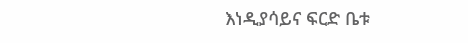እነዲያሳይና ፍርድ ቤቱ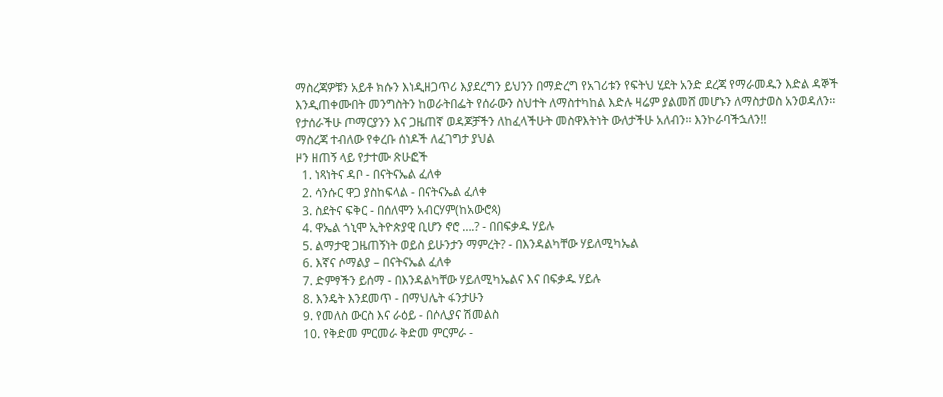ማስረጃዎቹን አይቶ ክሱን እነዲዘጋጥሪ እያደረግን ይህንን በማድረግ የአገሪቱን የፍትህ ሂደት አንድ ደረጃ የማራመዱን እድል ዳኞች እንዲጠቀሙበት መንግስትን ከወራትበፌት የሰራውን ስህተት ለማስተካከል እድሉ ዛሬም ያልመሸ መሆኑን ለማስታወስ አንወዳለን፡፡
የታሰራችሁ ጦማርያንን እና ጋዜጠኛ ወዳጆቻችን ለከፈላችሁት መስዋእትነት ውለታችሁ አለብን፡፡ እንኮራባችኋለን!!
ማስረጃ ተብለው የቀረቡ ሰነዶች ለፈገግታ ያህል
ዞን ዘጠኝ ላይ የታተሙ ጽሁፎች
  1. ነጻነትና ዳቦ - በናትናኤል ፈለቀ
  2. ሳንሱር ዋጋ ያስከፍላል - በናትናኤል ፈለቀ
  3. ስደትና ፍቅር - በሰለሞን አብርሃም(ከአውሮጳ)
  4. ዋኤል ጎኒሞ ኢትዮጵያዊ ቢሆን ኖሮ ….? - በበፍቃዱ ሃይሉ
  5. ልማታዊ ጋዜጠኝነት ወይስ ይሁንታን ማምረት? - በእንዳልካቸው ሃይለሚካኤል
  6. እኛና ሶማልያ – በናትናኤል ፈለቀ
  7. ድምፃችን ይሰማ - በእንዳልካቸው ሃይለሚካኤልና እና በፍቃዱ ሃይሉ
  8. እንዴት እንደመጥ - በማህሌት ፋንታሁን
  9. የመለስ ውርስ እና ራዕይ - በሶሊያና ሽመልስ
  10. የቅድመ ምርመራ ቅድመ ምርምራ -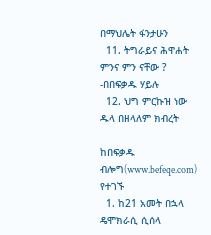በማህሌት ፋንታሁን
  11. ትግራይና ሕዋሐት ምንና ምን ናቸው ? -በበፍቃዱ ሃይሉ
  12. ህግ ምርኩዝ ነው ዱላ በዘላለም ክብረት

ከበፍቃዱ ብሎግ(www.befeqe.com) የተገኙ
  1. ከ21 አመት በኋላ ዴሞክራሲ ሲሰላ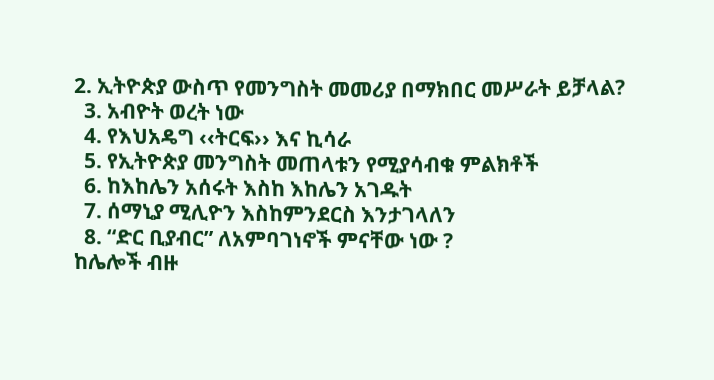2. ኢትዮጵያ ውስጥ የመንግስት መመሪያ በማክበር መሥራት ይቻላል?
  3. አብዮት ወረት ነው
  4. የእህአዴግ ‹‹ትርፍ›› እና ኪሳራ
  5. የኢትዮጵያ መንግስት መጠላቱን የሚያሳብቁ ምልክቶች
  6. ከእከሌን አሰሩት እስከ እከሌን አገዱት
  7. ሰማኒያ ሚሊዮን እስከምንደርስ እንታገላለን
  8. “ድር ቢያብር” ለአምባገነኖች ምናቸው ነው ?
ከሌሎች ብዙ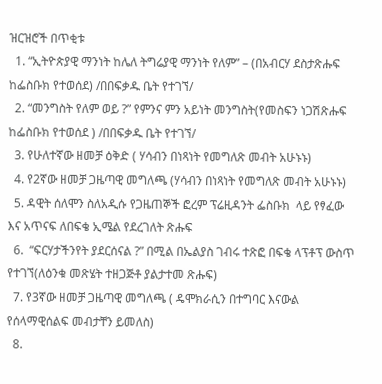ዝርዝሮች በጥቂቱ
  1. “ኢትዮጵያዊ ማንነት ከሌለ ትግሬያዊ ማንነት የለም” – (በአብርሃ ደስታጽሑፍ ከፌስቡክ የተወሰደ) /በበፍቃዱ ቤት የተገኘ/
  2. “መንግስት የለም ወይ ?” የምንና ምን አይነት መንግስት(የመስፍን ነጋሽጽሑፍ ከፌስቡክ የተወሰደ ) /በበፍቃዱ ቤት የተገኘ/
  3. የሁለተኛው ዘመቻ ዕቅድ ( ሃሳብን በነጻነት የመግለጽ መብት አሁኑኑ)
  4. የ2ኛው ዘመቻ ጋዜጣዊ መግለጫ (ሃሳብን በነጻነት የመግለጽ መብት አሁኑኑ)
  5. ዳዊት ሰለሞን ስለአዲሱ የጋዜጠኞች ፎረም ፕሬዚዳንት ፌስቡክ  ላይ የፃፈው እና አጥናፍ ለበፍቄ ኢሜል የደረገለት ጽሑፍ
  6.  “ፍርሃታችንየት ያደርሰናል ?” በሚል በኤልያስ ገብሩ ተጽፎ በፍቄ ላፕቶፕ ውስጥ የተገኘ(ለዕንቁ መጽሄት ተዘጋጅቶ ያልታተመ ጽሑፍ)
  7. የ3ኛው ዘመቻ ጋዜጣዊ መግለጫ ( ዴሞክራሲን በተግባር እናውል የሰላማዊሰልፍ መብታቸን ይመለስ)
  8.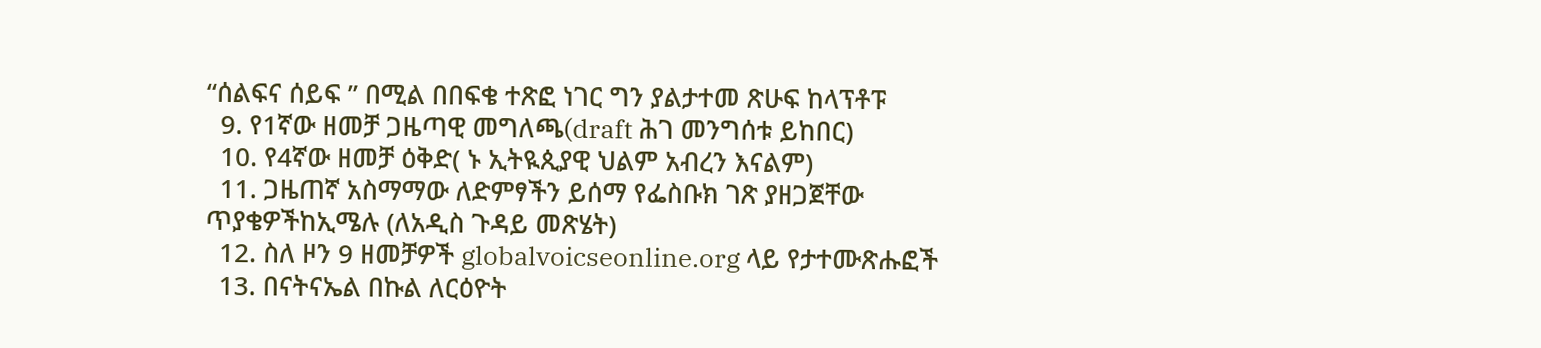“ሰልፍና ሰይፍ ” በሚል በበፍቄ ተጽፎ ነገር ግን ያልታተመ ጽሁፍ ከላፕቶፑ
  9. የ1ኛው ዘመቻ ጋዜጣዊ መግለጫ(draft ሕገ መንግሰቱ ይከበር)
  10. የ4ኛው ዘመቻ ዕቅድ( ኑ ኢትዪጲያዊ ህልም አብረን እናልም)
  11. ጋዜጠኛ አስማማው ለድምፃችን ይሰማ የፌስቡክ ገጽ ያዘጋጀቸው ጥያቄዎችከኢሜሉ (ለአዲስ ጉዳይ መጽሄት)
  12. ስለ ዞን 9 ዘመቻዎች globalvoicseonline.org ላይ የታተሙጽሑፎች
  13. በናትናኤል በኩል ለርዕዮት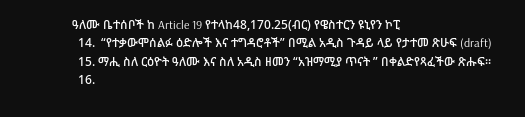ዓለሙ ቤተሰቦች ከ Article 19 የተላከ48,170.25(ብር) የዌስተርን ዩኒየን ኮፒ
  14.  “የተቃውሞሰልፉ ዕድሎች እና ተግዳሮቶች” በሚል አዲስ ጉዳይ ላይ የታተመ ጽሁፍ (draft)
  15. ማሒ ስለ ርዕዮት ዓለሙ እና ስለ አዲስ ዘመን “አዝማሚያ ጥናት ” በቀልድየጻፈችው ጽሑፍ፡፡
  16.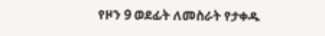የዞን 9 ወደፊት ለመስራት የታቀዱ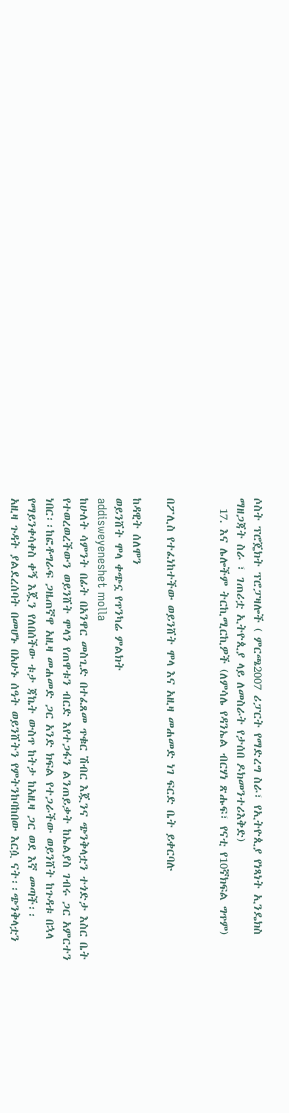ሶስት ፕሮጄክት ፕሮፓዛሎች ( ምርጫ2007 ሪፓርት የማድረግ ስራ፣ የኢትዮጲያ የነጻነት ኢንዴክስ ማዘጋጃት ስራ ፣ ገጠሪቷ ኢትዮጲያ ላይ ለመስራት የታሰበ ዶክመንተሪእቅድ)
  17. እና ሌሎችም ትርኪሚርኪዎች (ለምሳሌ የዳንኤል ብርሃነ ጽሑፍ፣ የናቲ የ10ኛክፍል ግጥም)


በፖሊስ የተፈነከተችው ወይንሸት ሞላ እና አዚዛ መሐመድ ነገ ፍርድ ቤት ይቀርባሉ

ከዳዊት ሰለሞን
ወይንሸት ሞላ ቀጭኗ የጥንካሬ ምልክት
addisweyeneshet molla
ከሁለት ሳምንት በፊት በአንዋር መስጊድ በተፈጸመ ጥቁር ሽብር እጇንና ጭንቅላቷን ተጎድታ እስር ቤት የተወረወረችውን ወይንሸት ሞላን የጠዋቱን ብርድ እየተጋፋን ልንጠይቃት ከኤልያስ ገብሩ ጋር አምርተን ነበር፡፡ከፎቶግራፍ ጋዜጠኛዋ አዚዛ መሐመድ ጋር አንድ ክፍል የተጋራችው ወይንሸት ከጉዳቱ በኋላ የማይንቀሳቀስ ቀኝ እጇን የለበሰችው ቱታ ጃኬት ውስጥ ከትታ ከአዚዛ ጋር ወደ እኛ መጣች፡፡
አዚዛ ጉዳት ያልደረሰባት በመሆኑ በአሁኑ ሰዓት ወይንሸትን የምትንከባከበው እርሷ ናት፡፡ጭንቅላቷን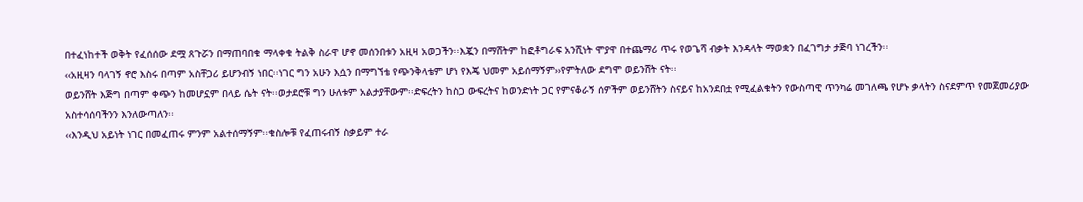በተፈነከተች ወቅት የፈሰሰው ደሟ ጸጉሯን በማጠባበቁ ማላቀቁ ትልቅ ስራዋ ሆኖ መሰንበቱን አዚዛ አወጋችን፡፡እጇን በማሸትም ከፎቶግራፍ አንሺነት ሞያዋ በተጨማሪ ጥሩ የወጌሻ ብቃት እንዳላት ማወቋን በፈገግታ ታጅባ ነገረችን፡፡
‹‹አዚዛን ባላገኝ ኖሮ እስሩ በጣም አስቸጋሪ ይሆንብኝ ነበር፡፡ነገር ግን አሁን እሷን በማግኘቴ የጭንቅላቴም ሆነ የእጄ ህመም አይሰማኝም››የምትለው ደግሞ ወይንሸት ናት፡፡
ወይንሸት እጅግ በጣም ቀጭን ከመሆኗም በላይ ሴት ናት፡፡ወታደሮቹ ግን ሁለቱም አልታያቸውም፡፡ድፍረትን ከስጋ ውፍረትና ከወንድነት ጋር የምናቆራኝ ሰዎችም ወይንሸትን ስናይና ከአንደበቷ የሚፈልቁትን የውስጣዊ ጥንካሬ መገለጫ የሆኑ ቃላትን ስናደምጥ የመጀመሪያው አስተሳሰባችንን እንለውጣለን፡፡
‹‹እንዲህ አይነት ነገር በመፈጠሩ ምንም አልተሰማኝም፡፡ቁስሎቹ የፈጠሩብኝ ስቃይም ተራ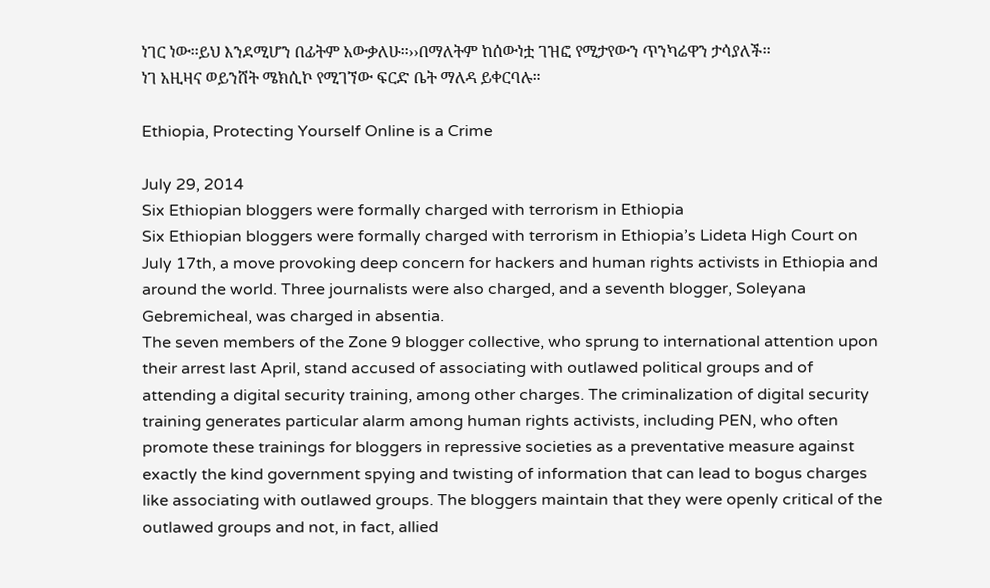ነገር ነው፡፡ይህ እንደሚሆን በፊትም አውቃለሁ፡፡››በማለትም ከሰውነቷ ገዝፎ የሚታየውን ጥንካሬዋን ታሳያለች፡፡
ነገ አዚዛና ወይንሸት ሜክሲኮ የሚገኘው ፍርድ ቤት ማለዳ ይቀርባሉ።

Ethiopia, Protecting Yourself Online is a Crime

July 29, 2014
Six Ethiopian bloggers were formally charged with terrorism in Ethiopia
Six Ethiopian bloggers were formally charged with terrorism in Ethiopia’s Lideta High Court on July 17th, a move provoking deep concern for hackers and human rights activists in Ethiopia and around the world. Three journalists were also charged, and a seventh blogger, Soleyana Gebremicheal, was charged in absentia.
The seven members of the Zone 9 blogger collective, who sprung to international attention upon their arrest last April, stand accused of associating with outlawed political groups and of attending a digital security training, among other charges. The criminalization of digital security training generates particular alarm among human rights activists, including PEN, who often promote these trainings for bloggers in repressive societies as a preventative measure against exactly the kind government spying and twisting of information that can lead to bogus charges like associating with outlawed groups. The bloggers maintain that they were openly critical of the outlawed groups and not, in fact, allied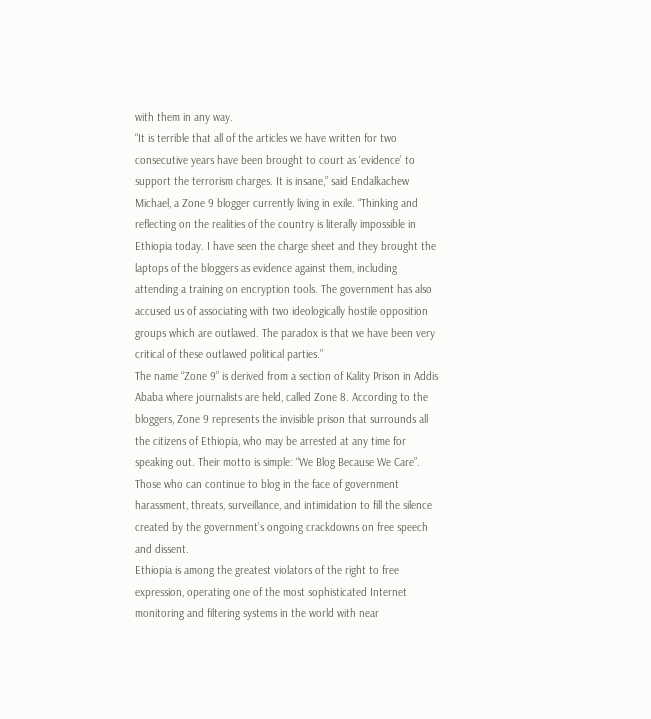with them in any way.
“It is terrible that all of the articles we have written for two consecutive years have been brought to court as ‘evidence’ to support the terrorism charges. It is insane,” said Endalkachew Michael, a Zone 9 blogger currently living in exile. “Thinking and reflecting on the realities of the country is literally impossible in Ethiopia today. I have seen the charge sheet and they brought the laptops of the bloggers as evidence against them, including attending a training on encryption tools. The government has also accused us of associating with two ideologically hostile opposition groups which are outlawed. The paradox is that we have been very critical of these outlawed political parties.”
The name “Zone 9” is derived from a section of Kality Prison in Addis Ababa where journalists are held, called Zone 8. According to the bloggers, Zone 9 represents the invisible prison that surrounds all the citizens of Ethiopia, who may be arrested at any time for speaking out. Their motto is simple: “We Blog Because We Care”. Those who can continue to blog in the face of government harassment, threats, surveillance, and intimidation to fill the silence created by the government’s ongoing crackdowns on free speech and dissent.
Ethiopia is among the greatest violators of the right to free expression, operating one of the most sophisticated Internet monitoring and filtering systems in the world with near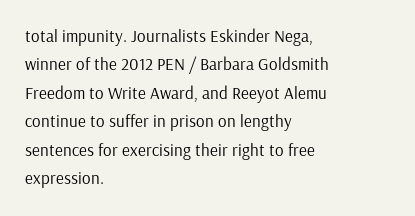total impunity. Journalists Eskinder Nega, winner of the 2012 PEN / Barbara Goldsmith Freedom to Write Award, and Reeyot Alemu continue to suffer in prison on lengthy sentences for exercising their right to free expression.